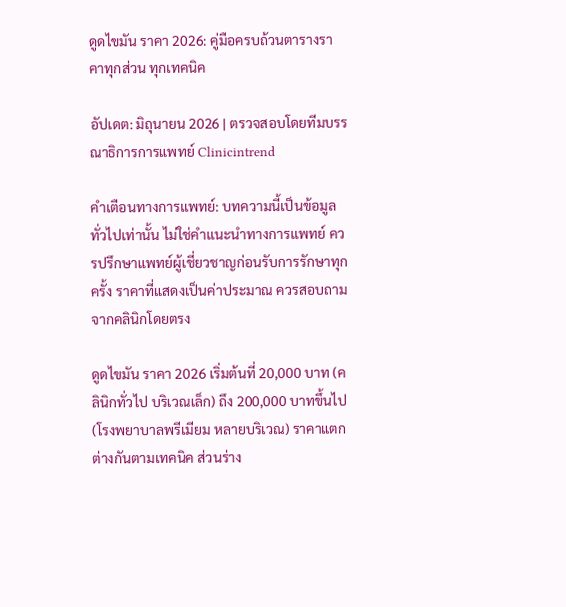ดูดไขมัน ราคา 2026: คู่มือครบถ้วนตารางราคาทุกส่วน ทุกเทคนิค

อัปเดต: มิถุนายน 2026 | ตรวจสอบโดยทีมบรรณาธิการการแพทย์ Clinicintrend

คำเตือนทางการแพทย์: บทความนี้เป็นข้อมูลทั่วไปเท่านั้น ไม่ใช่คำแนะนำทางการแพทย์ ควรปรึกษาแพทย์ผู้เชี่ยวชาญก่อนรับการรักษาทุกครั้ง ราคาที่แสดงเป็นค่าประมาณ ควรสอบถามจากคลินิกโดยตรง

ดูดไขมัน ราคา 2026 เริ่มต้นที่ 20,000 บาท (คลินิกทั่วไป บริเวณเล็ก) ถึง 200,000 บาทขึ้นไป (โรงพยาบาลพรีเมียม หลายบริเวณ) ราคาแตกต่างกันตามเทคนิค ส่วนร่าง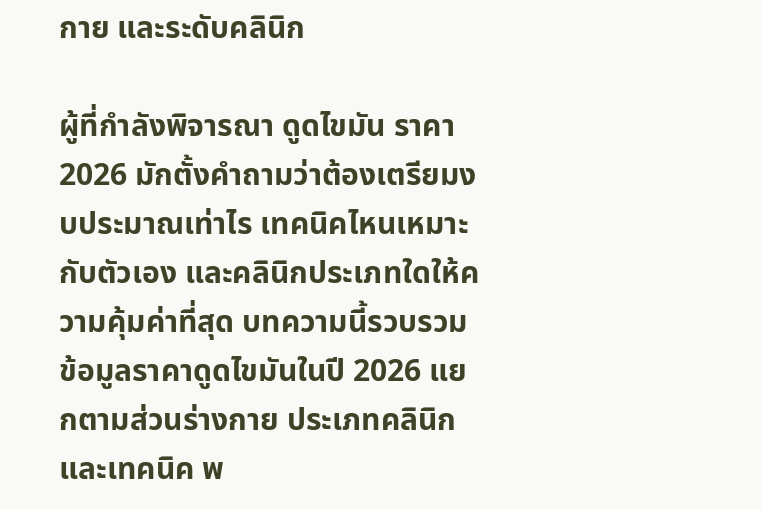กาย และระดับคลินิก

ผู้ที่กำลังพิจารณา ดูดไขมัน ราคา 2026 มักตั้งคำถามว่าต้องเตรียมงบประมาณเท่าไร เทคนิคไหนเหมาะกับตัวเอง และคลินิกประเภทใดให้ความคุ้มค่าที่สุด บทความนี้รวบรวมข้อมูลราคาดูดไขมันในปี 2026 แยกตามส่วนร่างกาย ประเภทคลินิก และเทคนิค พ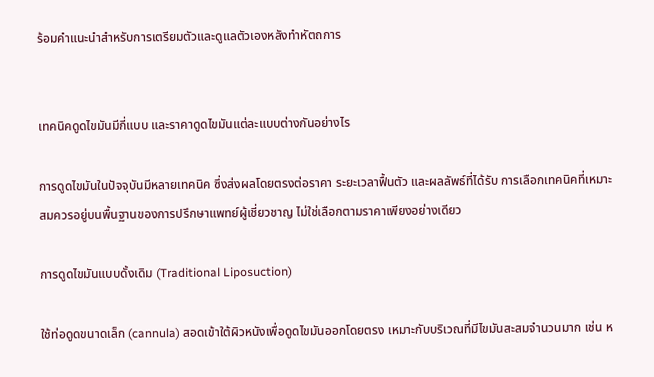ร้อมคำแนะนำสำหรับการเตรียมตัวและดูแลตัวเองหลังทำหัตถการ


เทคนิคดูดไขมันมีกี่แบบ และราคาดูดไขมันแต่ละแบบต่างกันอย่างไร

การดูดไขมันในปัจจุบันมีหลายเทคนิค ซึ่งส่งผลโดยตรงต่อราคา ระยะเวลาฟื้นตัว และผลลัพธ์ที่ได้รับ การเลือกเทคนิคที่เหมาะสมควรอยู่บนพื้นฐานของการปรึกษาแพทย์ผู้เชี่ยวชาญ ไม่ใช่เลือกตามราคาเพียงอย่างเดียว

การดูดไขมันแบบดั้งเดิม (Traditional Liposuction)

ใช้ท่อดูดขนาดเล็ก (cannula) สอดเข้าใต้ผิวหนังเพื่อดูดไขมันออกโดยตรง เหมาะกับบริเวณที่มีไขมันสะสมจำนวนมาก เช่น ห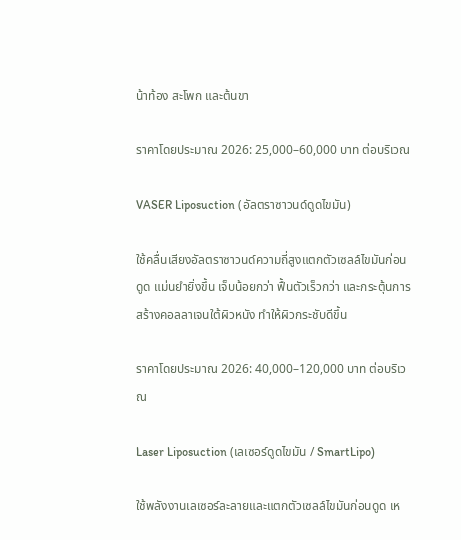น้าท้อง สะโพก และต้นขา

ราคาโดยประมาณ 2026: 25,000–60,000 บาท ต่อบริเวณ

VASER Liposuction (อัลตราซาวนด์ดูดไขมัน)

ใช้คลื่นเสียงอัลตราซาวนด์ความถี่สูงแตกตัวเซลล์ไขมันก่อนดูด แม่นยำยิ่งขึ้น เจ็บน้อยกว่า ฟื้นตัวเร็วกว่า และกระตุ้นการสร้างคอลลาเจนใต้ผิวหนัง ทำให้ผิวกระชับดีขึ้น

ราคาโดยประมาณ 2026: 40,000–120,000 บาท ต่อบริเวณ

Laser Liposuction (เลเซอร์ดูดไขมัน / SmartLipo)

ใช้พลังงานเลเซอร์ละลายและแตกตัวเซลล์ไขมันก่อนดูด เห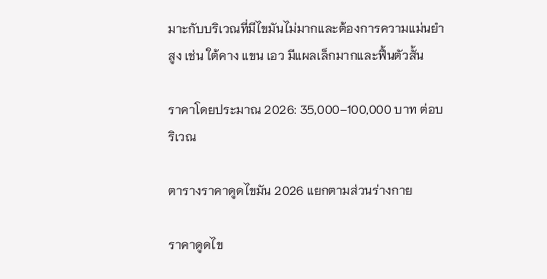มาะกับบริเวณที่มีไขมันไม่มากและต้องการความแม่นยำสูง เช่น ใต้คาง แขน เอว มีแผลเล็กมากและฟื้นตัวสั้น

ราคาโดยประมาณ 2026: 35,000–100,000 บาท ต่อบริเวณ

ตารางราคาดูดไขมัน 2026 แยกตามส่วนร่างกาย

ราคาดูดไข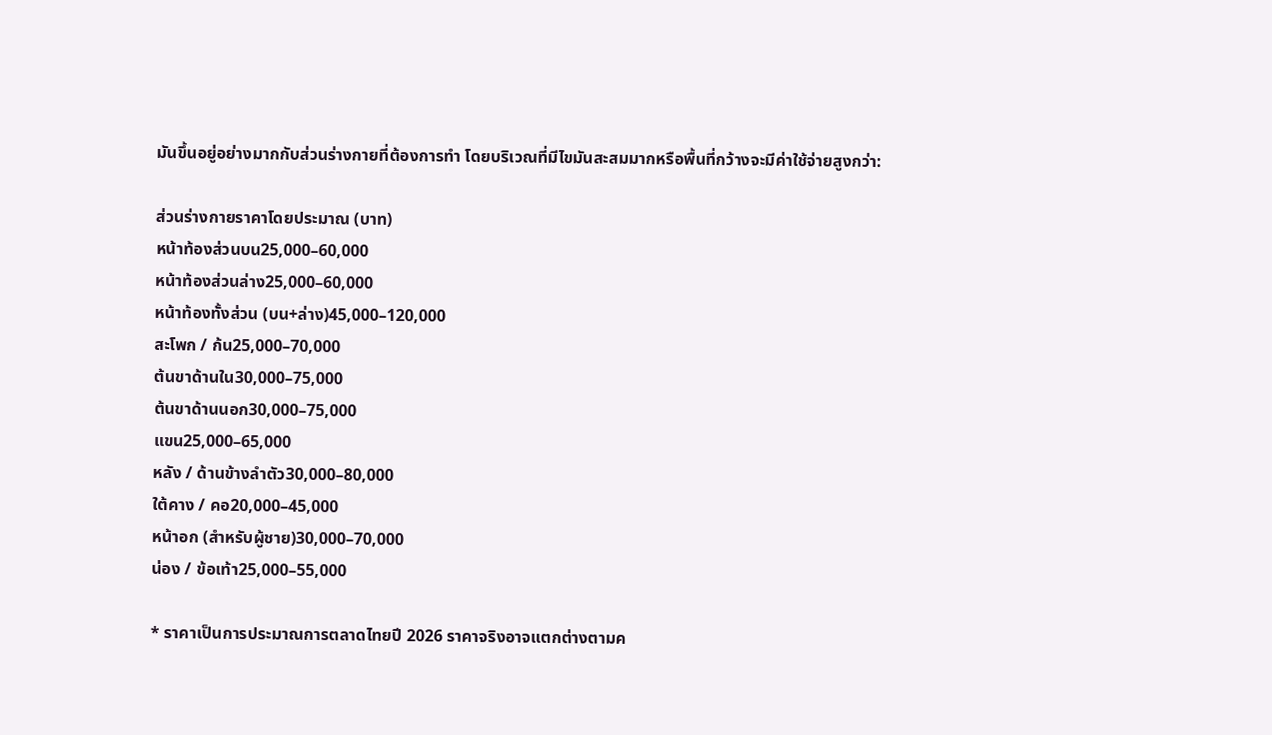มันขึ้นอยู่อย่างมากกับส่วนร่างกายที่ต้องการทำ โดยบริเวณที่มีไขมันสะสมมากหรือพื้นที่กว้างจะมีค่าใช้จ่ายสูงกว่า:

ส่วนร่างกายราคาโดยประมาณ (บาท)
หน้าท้องส่วนบน25,000–60,000
หน้าท้องส่วนล่าง25,000–60,000
หน้าท้องทั้งส่วน (บน+ล่าง)45,000–120,000
สะโพก / ก้น25,000–70,000
ต้นขาด้านใน30,000–75,000
ต้นขาด้านนอก30,000–75,000
แขน25,000–65,000
หลัง / ด้านข้างลำตัว30,000–80,000
ใต้คาง / คอ20,000–45,000
หน้าอก (สำหรับผู้ชาย)30,000–70,000
น่อง / ข้อเท้า25,000–55,000

* ราคาเป็นการประมาณการตลาดไทยปี 2026 ราคาจริงอาจแตกต่างตามค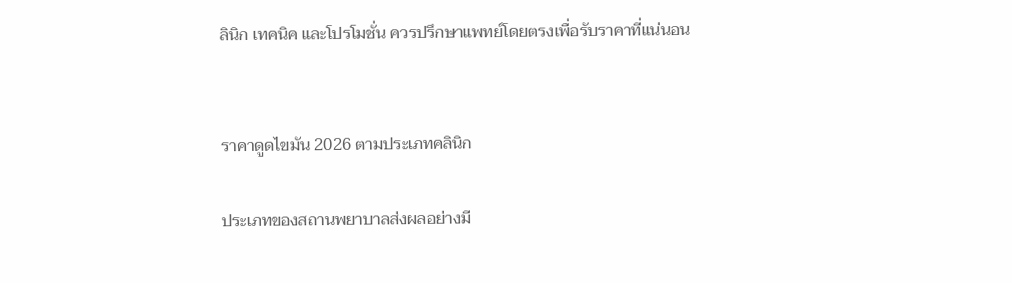ลินิก เทคนิค และโปรโมชั่น ควรปรึกษาแพทย์โดยตรงเพื่อรับราคาที่แน่นอน


ราคาดูดไขมัน 2026 ตามประเภทคลินิก

ประเภทของสถานพยาบาลส่งผลอย่างมี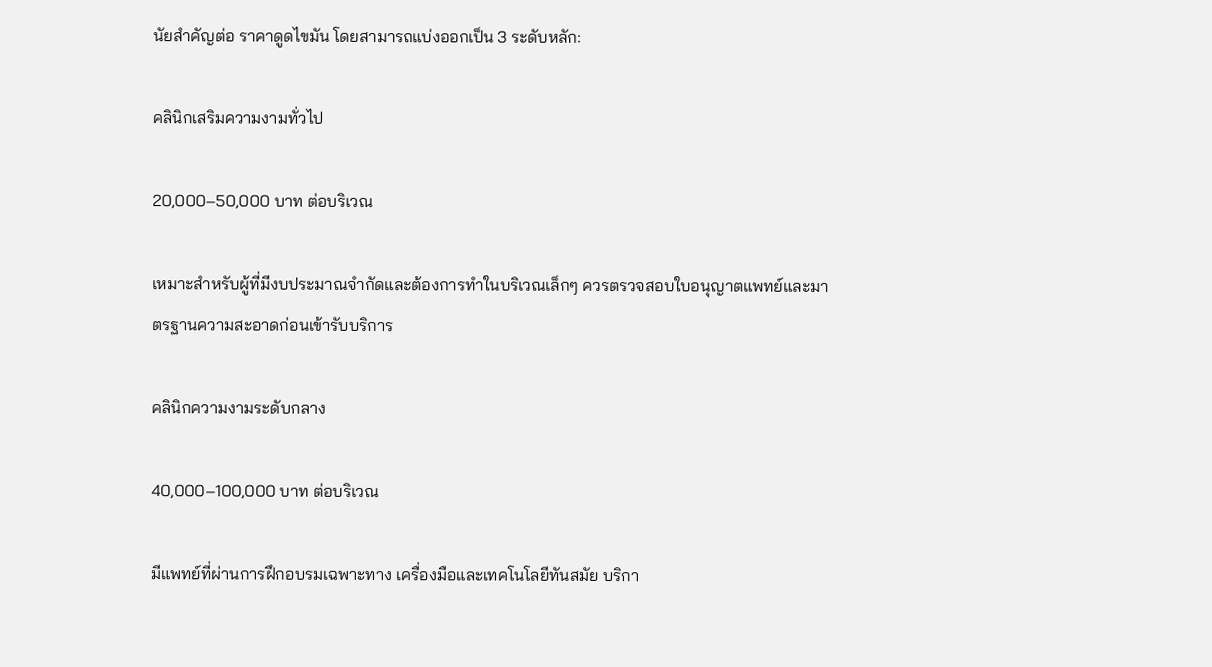นัยสำคัญต่อ ราคาดูดไขมัน โดยสามารถแบ่งออกเป็น 3 ระดับหลัก:

คลินิกเสริมความงามทั่วไป

20,000–50,000 บาท ต่อบริเวณ

เหมาะสำหรับผู้ที่มีงบประมาณจำกัดและต้องการทำในบริเวณเล็กๆ ควรตรวจสอบใบอนุญาตแพทย์และมาตรฐานความสะอาดก่อนเข้ารับบริการ

คลินิกความงามระดับกลาง

40,000–100,000 บาท ต่อบริเวณ

มีแพทย์ที่ผ่านการฝึกอบรมเฉพาะทาง เครื่องมือและเทคโนโลยีทันสมัย บริกา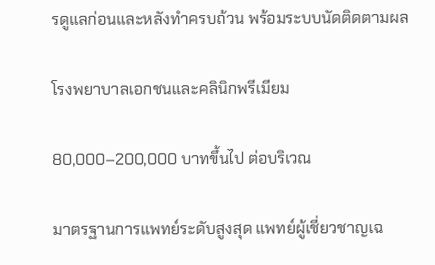รดูแลก่อนและหลังทำครบถ้วน พร้อมระบบนัดติดตามผล

โรงพยาบาลเอกชนและคลินิกพรีเมียม

80,000–200,000 บาทขึ้นไป ต่อบริเวณ

มาตรฐานการแพทย์ระดับสูงสุด แพทย์ผู้เชี่ยวชาญเฉ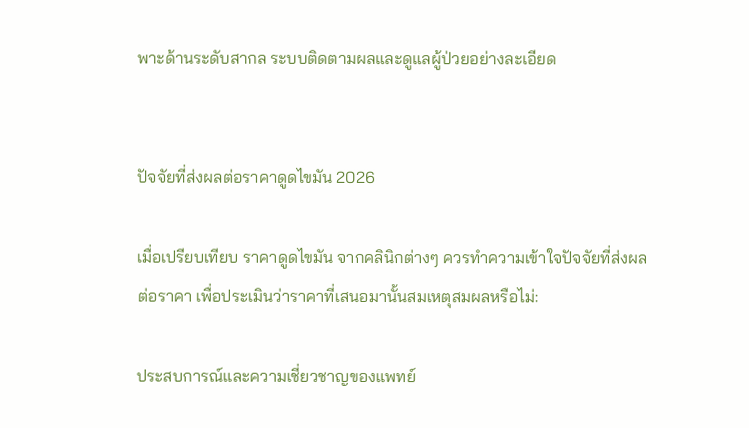พาะด้านระดับสากล ระบบติดตามผลและดูแลผู้ป่วยอย่างละเอียด


ปัจจัยที่ส่งผลต่อราคาดูดไขมัน 2026

เมื่อเปรียบเทียบ ราคาดูดไขมัน จากคลินิกต่างๆ ควรทำความเข้าใจปัจจัยที่ส่งผลต่อราคา เพื่อประเมินว่าราคาที่เสนอมานั้นสมเหตุสมผลหรือไม่:

ประสบการณ์และความเชี่ยวชาญของแพทย์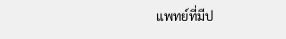แพทย์ที่มีป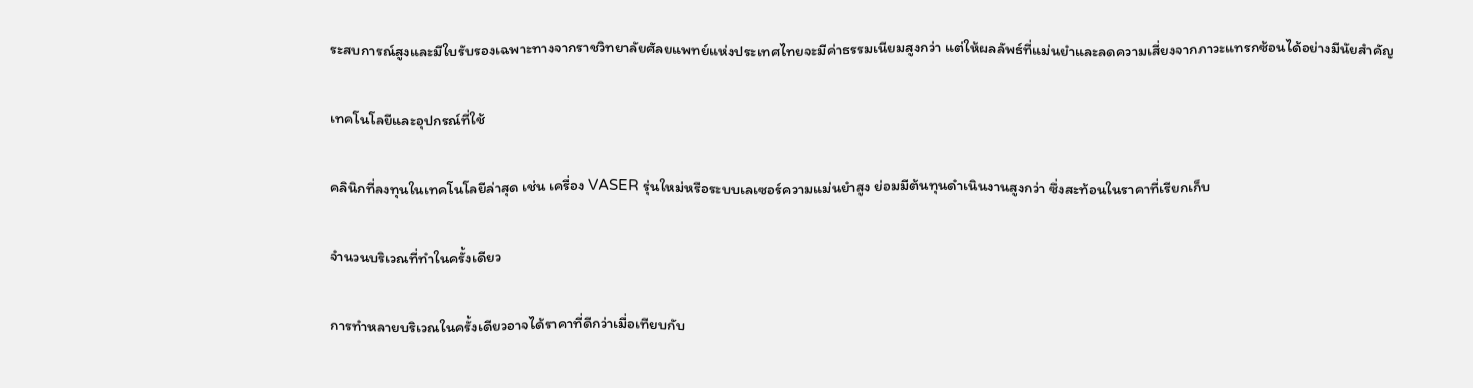ระสบการณ์สูงและมีใบรับรองเฉพาะทางจากราชวิทยาลัยศัลยแพทย์แห่งประเทศไทยจะมีค่าธรรมเนียมสูงกว่า แต่ให้ผลลัพธ์ที่แม่นยำและลดความเสี่ยงจากภาวะแทรกซ้อนได้อย่างมีนัยสำคัญ

เทคโนโลยีและอุปกรณ์ที่ใช้

คลินิกที่ลงทุนในเทคโนโลยีล่าสุด เช่น เครื่อง VASER รุ่นใหม่หรือระบบเลเซอร์ความแม่นยำสูง ย่อมมีต้นทุนดำเนินงานสูงกว่า ซึ่งสะท้อนในราคาที่เรียกเก็บ

จำนวนบริเวณที่ทำในครั้งเดียว

การทำหลายบริเวณในครั้งเดียวอาจได้ราคาที่ดีกว่าเมื่อเทียบกับ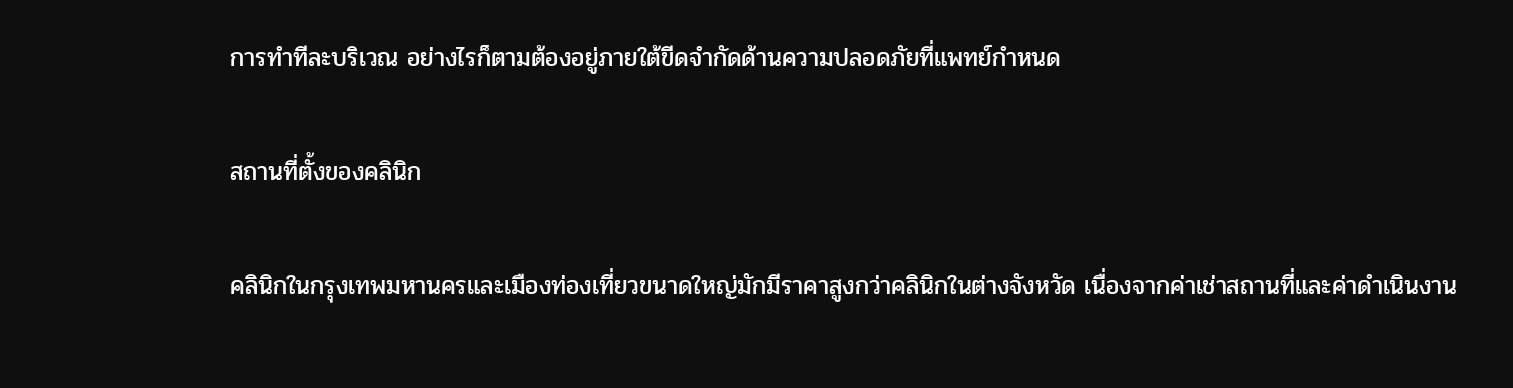การทำทีละบริเวณ อย่างไรก็ตามต้องอยู่ภายใต้ขีดจำกัดด้านความปลอดภัยที่แพทย์กำหนด

สถานที่ตั้งของคลินิก

คลินิกในกรุงเทพมหานครและเมืองท่องเที่ยวขนาดใหญ่มักมีราคาสูงกว่าคลินิกในต่างจังหวัด เนื่องจากค่าเช่าสถานที่และค่าดำเนินงาน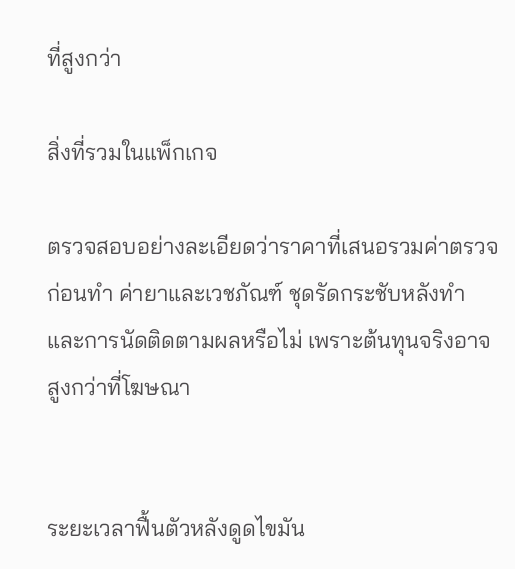ที่สูงกว่า

สิ่งที่รวมในแพ็กเกจ

ตรวจสอบอย่างละเอียดว่าราคาที่เสนอรวมค่าตรวจก่อนทำ ค่ายาและเวชภัณฑ์ ชุดรัดกระชับหลังทำ และการนัดติดตามผลหรือไม่ เพราะต้นทุนจริงอาจสูงกว่าที่โฆษณา


ระยะเวลาฟื้นตัวหลังดูดไขมัน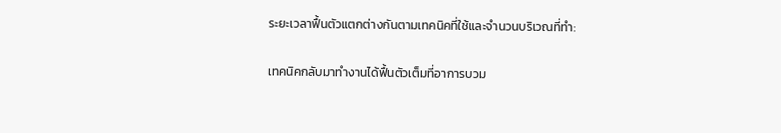ระยะเวลาฟื้นตัวแตกต่างกันตามเทคนิคที่ใช้และจำนวนบริเวณที่ทำ:

เทคนิคกลับมาทำงานได้ฟื้นตัวเต็มที่อาการบวม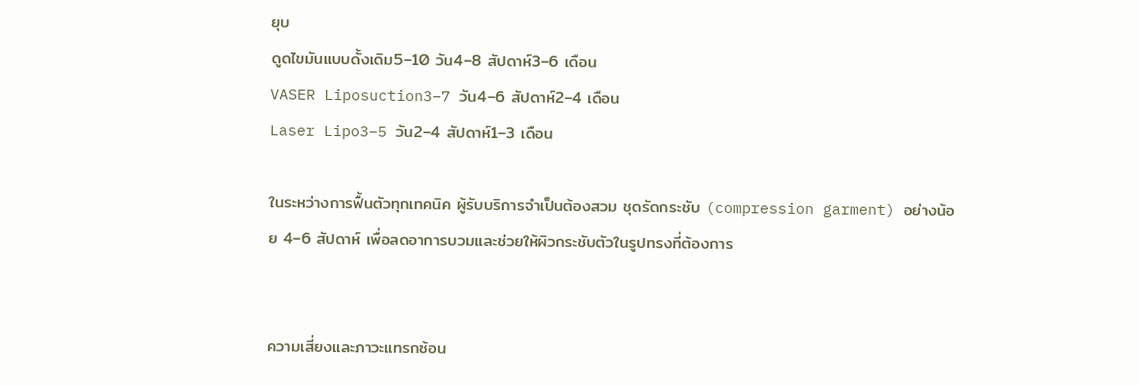ยุบ
ดูดไขมันแบบดั้งเดิม5–10 วัน4–8 สัปดาห์3–6 เดือน
VASER Liposuction3–7 วัน4–6 สัปดาห์2–4 เดือน
Laser Lipo3–5 วัน2–4 สัปดาห์1–3 เดือน

ในระหว่างการฟื้นตัวทุกเทคนิค ผู้รับบริการจำเป็นต้องสวม ชุดรัดกระชับ (compression garment) อย่างน้อย 4–6 สัปดาห์ เพื่อลดอาการบวมและช่วยให้ผิวกระชับตัวในรูปทรงที่ต้องการ


ความเสี่ยงและภาวะแทรกซ้อน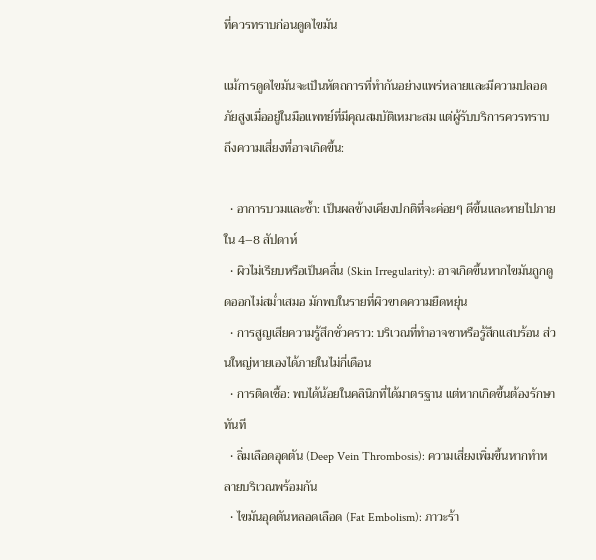ที่ควรทราบก่อนดูดไขมัน

แม้การดูดไขมันจะเป็นหัตถการที่ทำกันอย่างแพร่หลายและมีความปลอดภัยสูงเมื่ออยู่ในมือแพทย์ที่มีคุณสมบัติเหมาะสม แต่ผู้รับบริการควรทราบถึงความเสี่ยงที่อาจเกิดขึ้น:

  • อาการบวมและช้ำ: เป็นผลข้างเคียงปกติที่จะค่อยๆ ดีขึ้นและหายไปภายใน 4–8 สัปดาห์
  • ผิวไม่เรียบหรือเป็นคลื่น (Skin Irregularity): อาจเกิดขึ้นหากไขมันถูกดูดออกไม่สม่ำเสมอ มักพบในรายที่ผิวขาดความยืดหยุ่น
  • การสูญเสียความรู้สึกชั่วคราว: บริเวณที่ทำอาจชาหรือรู้สึกแสบร้อน ส่วนใหญ่หายเองได้ภายในไม่กี่เดือน
  • การติดเชื้อ: พบได้น้อยในคลินิกที่ได้มาตรฐาน แต่หากเกิดขึ้นต้องรักษาทันที
  • ลิ่มเลือดอุดตัน (Deep Vein Thrombosis): ความเสี่ยงเพิ่มขึ้นหากทำหลายบริเวณพร้อมกัน
  • ไขมันอุดตันหลอดเลือด (Fat Embolism): ภาวะร้า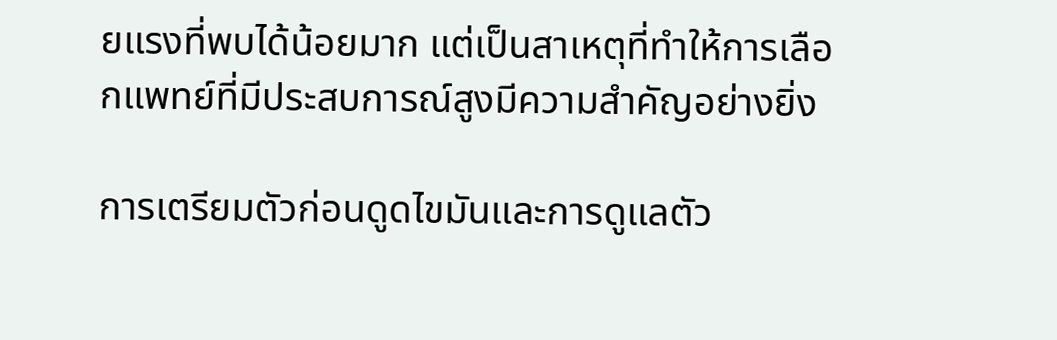ยแรงที่พบได้น้อยมาก แต่เป็นสาเหตุที่ทำให้การเลือกแพทย์ที่มีประสบการณ์สูงมีความสำคัญอย่างยิ่ง

การเตรียมตัวก่อนดูดไขมันและการดูแลตัว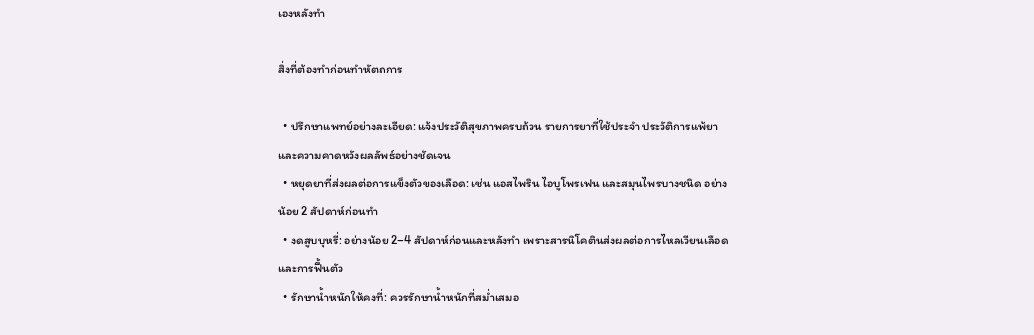เองหลังทำ

สิ่งที่ต้องทำก่อนทำหัตถการ

  • ปรึกษาแพทย์อย่างละเอียด: แจ้งประวัติสุขภาพครบถ้วน รายการยาที่ใช้ประจำ ประวัติการแพ้ยา และความคาดหวังผลลัพธ์อย่างชัดเจน
  • หยุดยาที่ส่งผลต่อการแข็งตัวของเลือด: เช่น แอสไพริน ไอบูโพรเฟน และสมุนไพรบางชนิด อย่างน้อย 2 สัปดาห์ก่อนทำ
  • งดสูบบุหรี่: อย่างน้อย 2–4 สัปดาห์ก่อนและหลังทำ เพราะสารนิโคตินส่งผลต่อการไหลเวียนเลือดและการฟื้นตัว
  • รักษาน้ำหนักให้คงที่: ควรรักษาน้ำหนักที่สม่ำเสมอ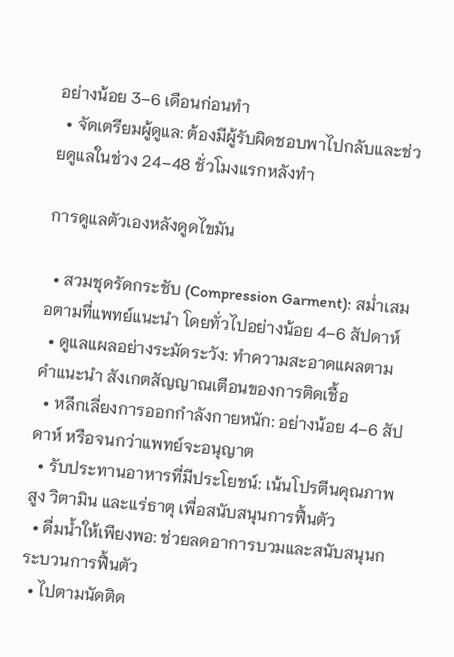อย่างน้อย 3–6 เดือนก่อนทำ
  • จัดเตรียมผู้ดูแล: ต้องมีผู้รับผิดชอบพาไปกลับและช่วยดูแลในช่วง 24–48 ชั่วโมงแรกหลังทำ

การดูแลตัวเองหลังดูดไขมัน

  • สวมชุดรัดกระชับ (Compression Garment): สม่ำเสมอตามที่แพทย์แนะนำ โดยทั่วไปอย่างน้อย 4–6 สัปดาห์
  • ดูแลแผลอย่างระมัดระวัง: ทำความสะอาดแผลตามคำแนะนำ สังเกตสัญญาณเตือนของการติดเชื้อ
  • หลีกเลี่ยงการออกกำลังกายหนัก: อย่างน้อย 4–6 สัปดาห์ หรือจนกว่าแพทย์จะอนุญาต
  • รับประทานอาหารที่มีประโยชน์: เน้นโปรตีนคุณภาพสูง วิตามิน และแร่ธาตุ เพื่อสนับสนุนการฟื้นตัว
  • ดื่มน้ำให้เพียงพอ: ช่วยลดอาการบวมและสนับสนุนกระบวนการฟื้นตัว
  • ไปตามนัดติด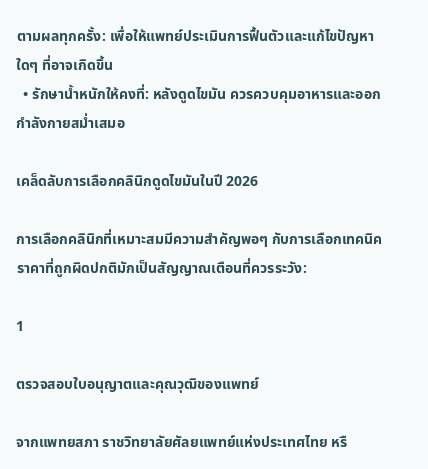ตามผลทุกครั้ง: เพื่อให้แพทย์ประเมินการฟื้นตัวและแก้ไขปัญหาใดๆ ที่อาจเกิดขึ้น
  • รักษาน้ำหนักให้คงที่: หลังดูดไขมัน ควรควบคุมอาหารและออกกำลังกายสม่ำเสมอ

เคล็ดลับการเลือกคลินิกดูดไขมันในปี 2026

การเลือกคลินิกที่เหมาะสมมีความสำคัญพอๆ กับการเลือกเทคนิค ราคาที่ถูกผิดปกติมักเป็นสัญญาณเตือนที่ควรระวัง:

1

ตรวจสอบใบอนุญาตและคุณวุฒิของแพทย์

จากแพทยสภา ราชวิทยาลัยศัลยแพทย์แห่งประเทศไทย หรื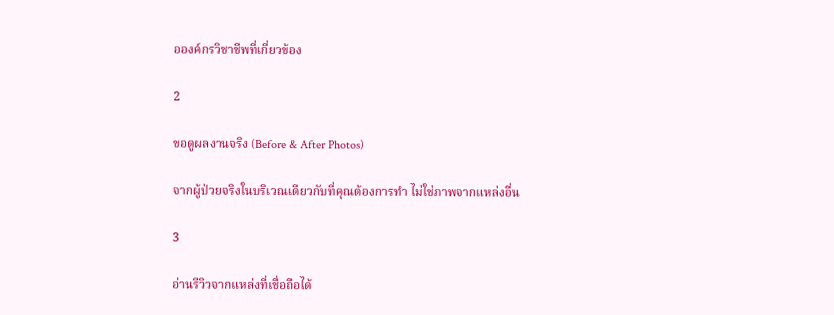อองค์กรวิชาชีพที่เกี่ยวข้อง

2

ขอดูผลงานจริง (Before & After Photos)

จากผู้ป่วยจริงในบริเวณเดียวกับที่คุณต้องการทำ ไม่ใช่ภาพจากแหล่งอื่น

3

อ่านรีวิวจากแหล่งที่เชื่อถือได้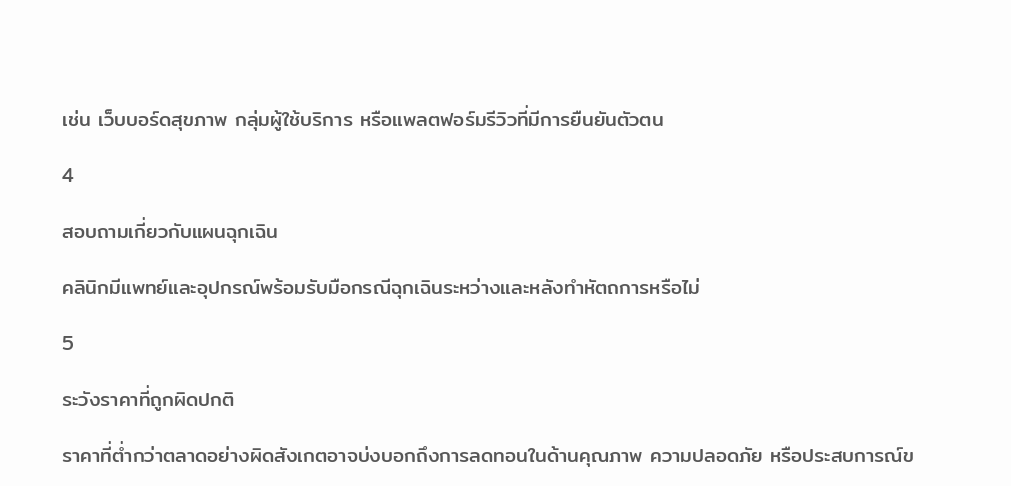เช่น เว็บบอร์ดสุขภาพ กลุ่มผู้ใช้บริการ หรือแพลตฟอร์มรีวิวที่มีการยืนยันตัวตน

4

สอบถามเกี่ยวกับแผนฉุกเฉิน

คลินิกมีแพทย์และอุปกรณ์พร้อมรับมือกรณีฉุกเฉินระหว่างและหลังทำหัตถการหรือไม่

5

ระวังราคาที่ถูกผิดปกติ

ราคาที่ต่ำกว่าตลาดอย่างผิดสังเกตอาจบ่งบอกถึงการลดทอนในด้านคุณภาพ ความปลอดภัย หรือประสบการณ์ข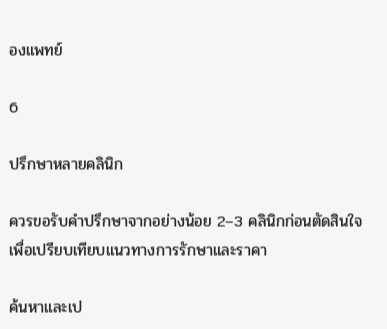องแพทย์

6

ปรึกษาหลายคลินิก

ควรขอรับคำปรึกษาจากอย่างน้อย 2–3 คลินิกก่อนตัดสินใจ เพื่อเปรียบเทียบแนวทางการรักษาและราคา

ค้นหาและเป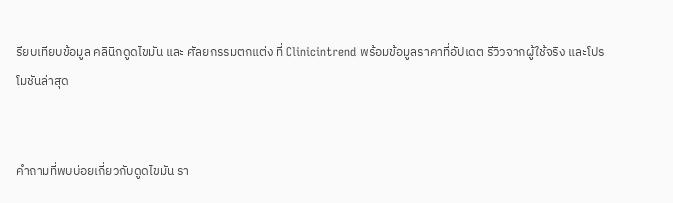รียบเทียบข้อมูล คลินิกดูดไขมัน และ ศัลยกรรมตกแต่ง ที่ Clinicintrend พร้อมข้อมูลราคาที่อัปเดต รีวิวจากผู้ใช้จริง และโปรโมชันล่าสุด


คำถามที่พบบ่อยเกี่ยวกับดูดไขมัน รา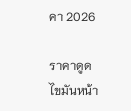คา 2026

ราคาดูดไขมันหน้า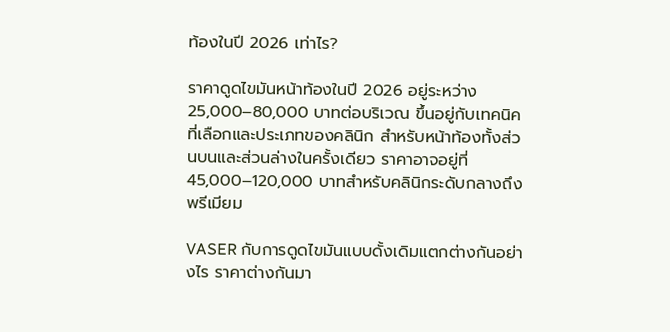ท้องในปี 2026 เท่าไร?

ราคาดูดไขมันหน้าท้องในปี 2026 อยู่ระหว่าง 25,000–80,000 บาทต่อบริเวณ ขึ้นอยู่กับเทคนิคที่เลือกและประเภทของคลินิก สำหรับหน้าท้องทั้งส่วนบนและส่วนล่างในครั้งเดียว ราคาอาจอยู่ที่ 45,000–120,000 บาทสำหรับคลินิกระดับกลางถึงพรีเมียม

VASER กับการดูดไขมันแบบดั้งเดิมแตกต่างกันอย่างไร ราคาต่างกันมา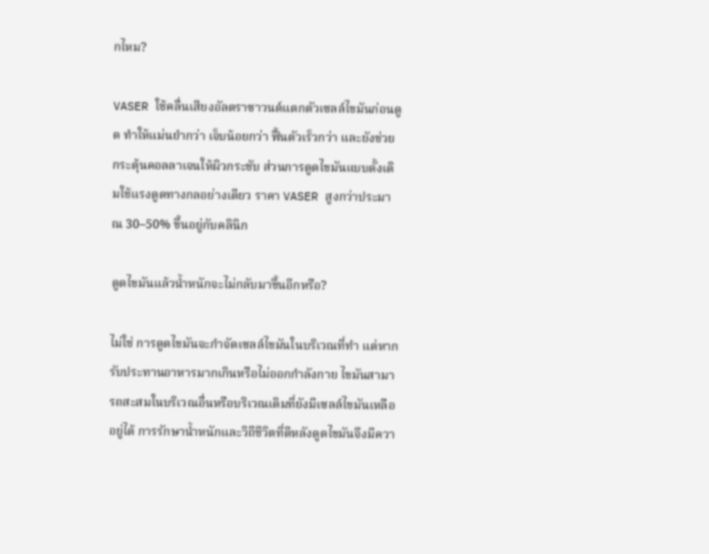กไหม?

VASER ใช้คลื่นเสียงอัลตราซาวนด์แตกตัวเซลล์ไขมันก่อนดูด ทำให้แม่นยำกว่า เจ็บน้อยกว่า ฟื้นตัวเร็วกว่า และยังช่วยกระตุ้นคอลลาเจนให้ผิวกระชับ ส่วนการดูดไขมันแบบดั้งเดิมใช้แรงดูดทางกลอย่างเดียว ราคา VASER สูงกว่าประมาณ 30–50% ขึ้นอยู่กับคลินิก

ดูดไขมันแล้วน้ำหนักจะไม่กลับมาขึ้นอีกหรือ?

ไม่ใช่ การดูดไขมันจะกำจัดเซลล์ไขมันในบริเวณที่ทำ แต่หากรับประทานอาหารมากเกินหรือไม่ออกกำลังกาย ไขมันสามารถสะสมในบริเวณอื่นหรือบริเวณเดิมที่ยังมีเซลล์ไขมันเหลืออยู่ได้ การรักษาน้ำหนักและวิถีชีวิตที่ดีหลังดูดไขมันจึงมีควา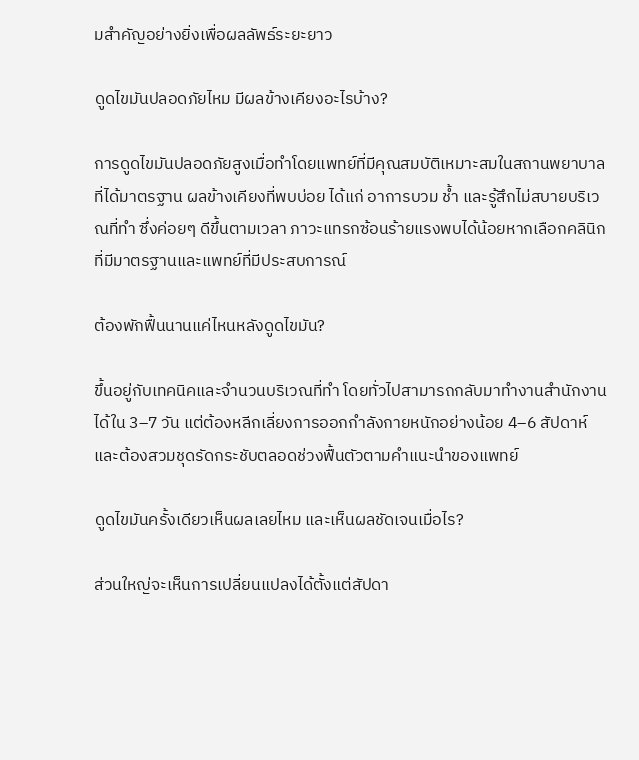มสำคัญอย่างยิ่งเพื่อผลลัพธ์ระยะยาว

ดูดไขมันปลอดภัยไหม มีผลข้างเคียงอะไรบ้าง?

การดูดไขมันปลอดภัยสูงเมื่อทำโดยแพทย์ที่มีคุณสมบัติเหมาะสมในสถานพยาบาลที่ได้มาตรฐาน ผลข้างเคียงที่พบบ่อย ได้แก่ อาการบวม ช้ำ และรู้สึกไม่สบายบริเวณที่ทำ ซึ่งค่อยๆ ดีขึ้นตามเวลา ภาวะแทรกซ้อนร้ายแรงพบได้น้อยหากเลือกคลินิกที่มีมาตรฐานและแพทย์ที่มีประสบการณ์

ต้องพักฟื้นนานแค่ไหนหลังดูดไขมัน?

ขึ้นอยู่กับเทคนิคและจำนวนบริเวณที่ทำ โดยทั่วไปสามารถกลับมาทำงานสำนักงานได้ใน 3–7 วัน แต่ต้องหลีกเลี่ยงการออกกำลังกายหนักอย่างน้อย 4–6 สัปดาห์ และต้องสวมชุดรัดกระชับตลอดช่วงฟื้นตัวตามคำแนะนำของแพทย์

ดูดไขมันครั้งเดียวเห็นผลเลยไหม และเห็นผลชัดเจนเมื่อไร?

ส่วนใหญ่จะเห็นการเปลี่ยนแปลงได้ตั้งแต่สัปดา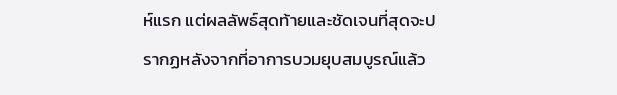ห์แรก แต่ผลลัพธ์สุดท้ายและชัดเจนที่สุดจะปรากฏหลังจากที่อาการบวมยุบสมบูรณ์แล้ว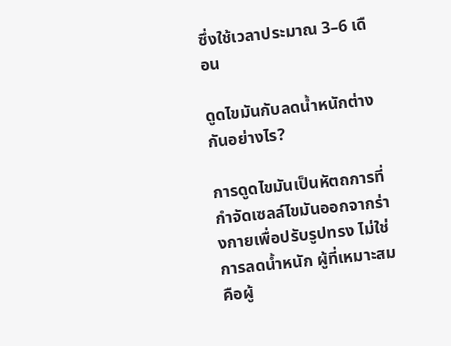ซึ่งใช้เวลาประมาณ 3–6 เดือน

ดูดไขมันกับลดน้ำหนักต่างกันอย่างไร?

การดูดไขมันเป็นหัตถการที่กำจัดเซลล์ไขมันออกจากร่างกายเพื่อปรับรูปทรง ไม่ใช่การลดน้ำหนัก ผู้ที่เหมาะสมคือผู้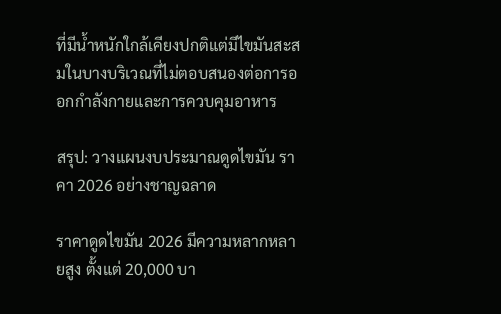ที่มีน้ำหนักใกล้เคียงปกติแต่มีไขมันสะสมในบางบริเวณที่ไม่ตอบสนองต่อการออกกำลังกายและการควบคุมอาหาร

สรุป: วางแผนงบประมาณดูดไขมัน ราคา 2026 อย่างชาญฉลาด

ราคาดูดไขมัน 2026 มีความหลากหลายสูง ตั้งแต่ 20,000 บา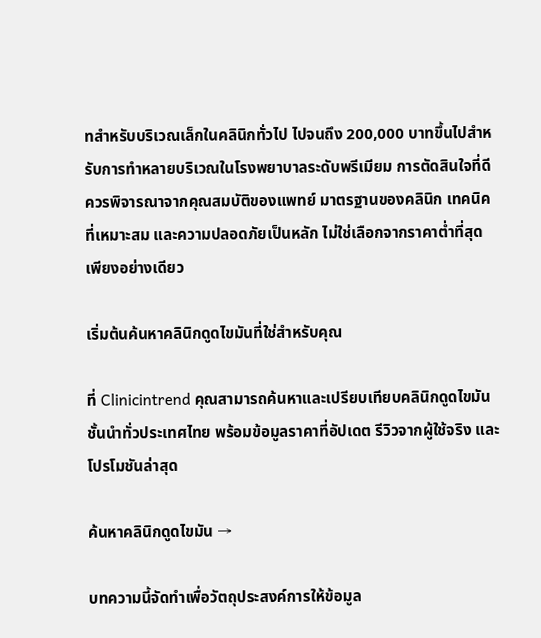ทสำหรับบริเวณเล็กในคลินิกทั่วไป ไปจนถึง 200,000 บาทขึ้นไปสำหรับการทำหลายบริเวณในโรงพยาบาลระดับพรีเมียม การตัดสินใจที่ดีควรพิจารณาจากคุณสมบัติของแพทย์ มาตรฐานของคลินิก เทคนิคที่เหมาะสม และความปลอดภัยเป็นหลัก ไม่ใช่เลือกจากราคาต่ำที่สุดเพียงอย่างเดียว

เริ่มต้นค้นหาคลินิกดูดไขมันที่ใช่สำหรับคุณ

ที่ Clinicintrend คุณสามารถค้นหาและเปรียบเทียบคลินิกดูดไขมันชั้นนำทั่วประเทศไทย พร้อมข้อมูลราคาที่อัปเดต รีวิวจากผู้ใช้จริง และโปรโมชันล่าสุด

ค้นหาคลินิกดูดไขมัน →

บทความนี้จัดทำเพื่อวัตถุประสงค์การให้ข้อมูล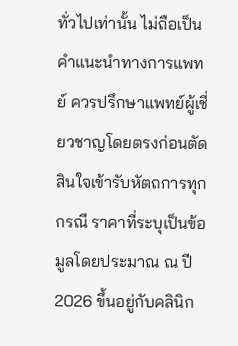ทั่วไปเท่านั้น ไม่ถือเป็นคำแนะนำทางการแพทย์ ควรปรึกษาแพทย์ผู้เชี่ยวชาญโดยตรงก่อนตัดสินใจเข้ารับหัตถการทุกกรณี ราคาที่ระบุเป็นข้อมูลโดยประมาณ ณ ปี 2026 ขึ้นอยู่กับคลินิก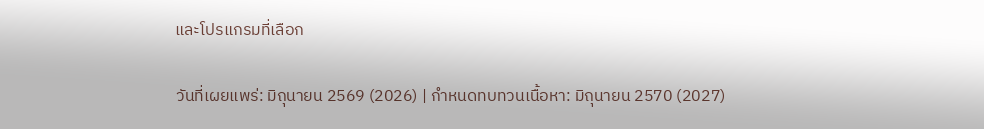และโปรแกรมที่เลือก

วันที่เผยแพร่: มิถุนายน 2569 (2026) | กำหนดทบทวนเนื้อหา: มิถุนายน 2570 (2027)